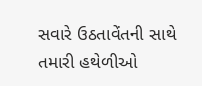સવારે ઉઠતાવેંતની સાથે તમારી હથેળીઓ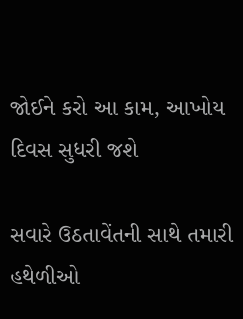જોઈને કરો આ કામ, આખોય દિવસ સુધરી જશે

સવારે ઉઠતાવેંતની સાથે તમારી હથેળીઓ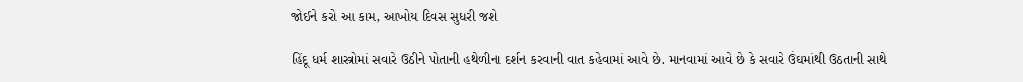જોઈને કરો આ કામ, આખોય દિવસ સુધરી જશે

હિંદૂ ધર્મ શાસ્ત્રોમાં સવારે ઉઠીને પોતાની હથેળીના દર્શન કરવાની વાત કહેવામાં આવે છે. માનવામાં આવે છે કે સવારે ઉંઘમાંથી ઉઠતાની સાથે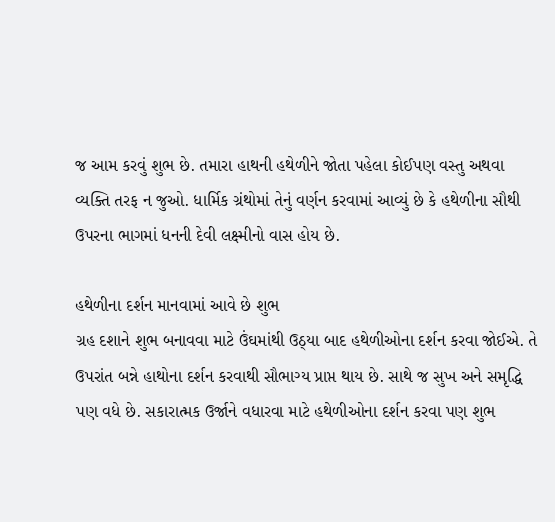જ આમ કરવું શુભ છે. તમારા હાથની હથેળીને જોતા પહેલા કોઈપણ વસ્તુ અથવા વ્યક્તિ તરફ ન જુઓ. ધાર્મિક ગ્રંથોમાં તેનું વર્ણન કરવામાં આવ્યું છે કે હથેળીના સૌથી ઉપરના ભાગમાં ધનની દેવી લક્ષ્મીનો વાસ હોય છે.

હથેળીના દર્શન માનવામાં આવે છે શુભ
ગ્રહ દશાને શુભ બનાવવા માટે ઉંઘમાંથી ઉઠ્યા બાદ હથેળીઓના દર્શન કરવા જોઈએ. તે ઉપરાંત બન્ને હાથોના દર્શન કરવાથી સૌભાગ્ય પ્રાપ્ત થાય છે. સાથે જ સુખ અને સમૃદ્ધિ પણ વધે છે. સકારાત્મક ઉર્જાને વધારવા માટે હથેળીઓના દર્શન કરવા પણ શુભ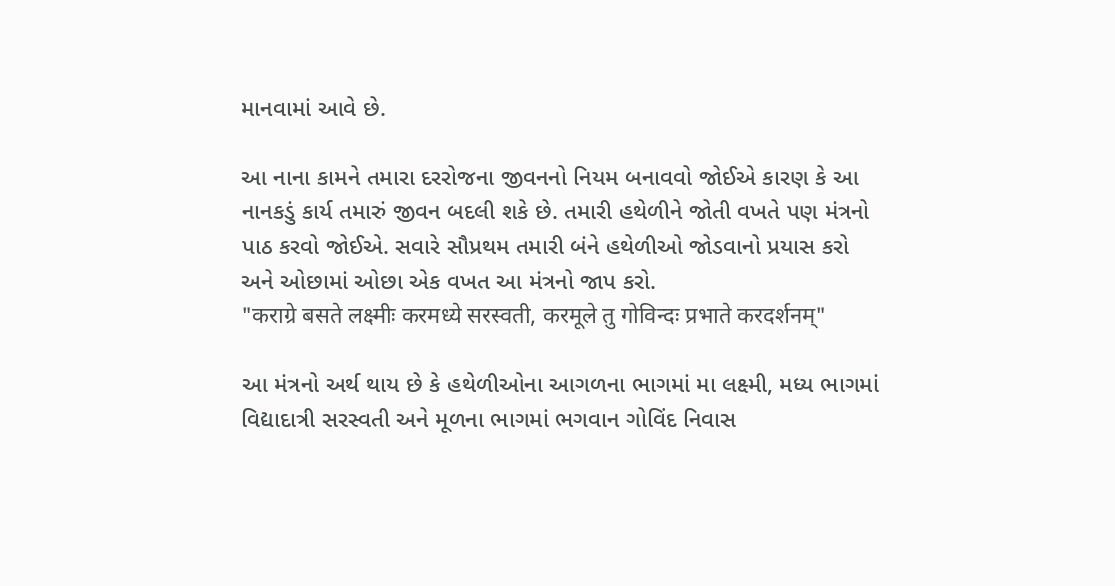માનવામાં આવે છે.

આ નાના કામને તમારા દરરોજના જીવનનો નિયમ બનાવવો જોઈએ કારણ કે આ નાનકડું કાર્ય તમારું જીવન બદલી શકે છે. તમારી હથેળીને જોતી વખતે પણ મંત્રનો પાઠ કરવો જોઈએ. સવારે સૌપ્રથમ તમારી બંને હથેળીઓ જોડવાનો પ્રયાસ કરો અને ઓછામાં ઓછા એક વખત આ મંત્રનો જાપ કરો.
"कराग्रे बसते लक्ष्मीः करमध्ये सरस्वती, करमूले तु गोविन्दः प्रभाते करदर्शनम्"

આ મંત્રનો અર્થ થાય છે કે હથેળીઓના આગળના ભાગમાં મા લક્ષ્મી, મધ્ય ભાગમાં વિદ્યાદાત્રી સરસ્વતી અને મૂળના ભાગમાં ભગવાન ગોવિંદ નિવાસ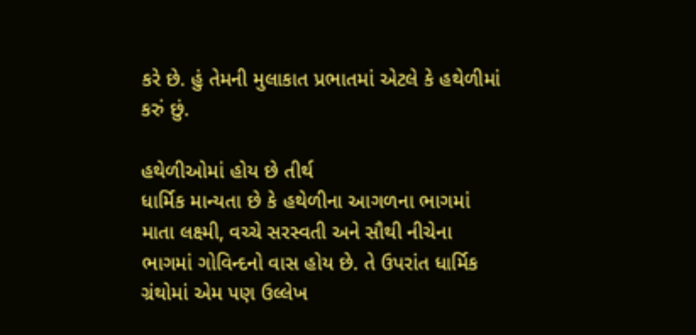કરે છે. હું તેમની મુલાકાત પ્રભાતમાં એટલે કે હથેળીમાં કરું છું.

હથેળીઓમાં હોય છે તીર્થ
ધાર્મિક માન્યતા છે કે હથેળીના આગળના ભાગમાં માતા લક્ષ્મી, વચ્ચે સરસ્વતી અને સૌથી નીચેના ભાગમાં ગોવિન્દનો વાસ હોય છે. તે ઉપરાંત ધાર્મિક ગ્રંથોમાં એમ પણ ઉલ્લેખ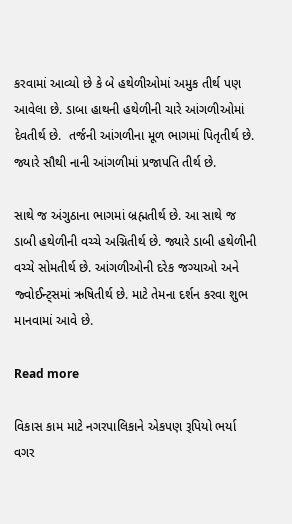કરવામાં આવ્યો છે કે બે હથેળીઓમાં અમુક તીર્થ પણ આવેલા છે. ડાબા હાથની હથેળીની ચારે આંગળીઓમાં દેવતીર્થ છે.  તર્જની આંગળીના મૂળ ભાગમાં પિતૃતીર્થ છે. જ્યારે સૌથી નાની આંગળીમાં પ્રજાપતિ તીર્થ છે.

સાથે જ અંગુઠાના ભાગમાં બ્રહ્મતીર્થ છે. આ સાથે જ ડાબી હથેળીની વચ્ચે અગ્નિતીર્થ છે. જ્યારે ડાબી હથેળીની વચ્ચે સોમતીર્થ છે. આંગળીઓની દરેક જગ્યાઓ અને જ્વોઈન્ટ્સમાં ઋષિતીર્થ છે. માટે તેમના દર્શન કરવા શુભ માનવામાં આવે છે.

Read more

વિકાસ કામ માટે નગરપાલિકાને એકપણ રૂપિયો ભર્યા વગર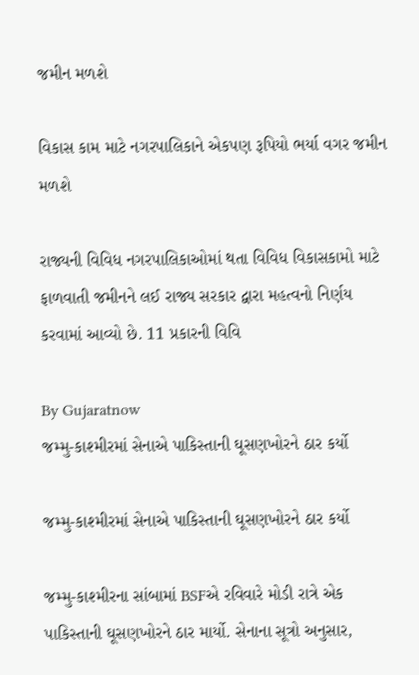જમીન મળશે

વિકાસ કામ માટે નગરપાલિકાને એકપણ રૂપિયો ભર્યા વગર જમીન મળશે

રાજ્યની વિવિધ નગરપાલિકાઓમાં થતા વિવિધ વિકાસકામો માટે ફાળવાતી જમીનને લઈ રાજ્ય સરકાર દ્વારા મહત્વનો નિર્ણય કરવામાં આવ્યો છે. 11 પ્રકારની વિવિ

By Gujaratnow
જમ્મુ-કાશ્મીરમાં સેનાએ પાકિસ્તાની ઘૂસણખોરને ઠાર કર્યો

જમ્મુ-કાશ્મીરમાં સેનાએ પાકિસ્તાની ઘૂસણખોરને ઠાર કર્યો

જમ્મુ-કાશ્મીરના સાંબામાં BSFએ રવિવારે મોડી રાત્રે એક પાકિસ્તાની ઘૂસણખોરને ઠાર માર્યો. સેનાના સૂત્રો અનુસાર,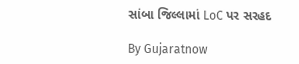સાંબા જિલ્લામાં LoC પર સરહદ

By Gujaratnow